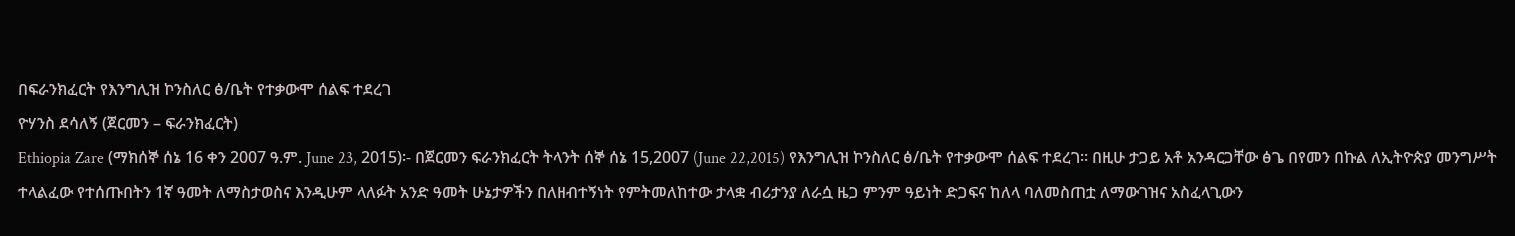በፍራንክፈርት የእንግሊዝ ኮንስለር ፅ/ቤት የተቃውሞ ሰልፍ ተደረገ
ዮሃንስ ደሳለኝ (ጀርመን – ፍራንክፈርት)
Ethiopia Zare (ማክሰኞ ሰኔ 16 ቀን 2007 ዓ.ም. June 23, 2015)፡- በጀርመን ፍራንክፈርት ትላንት ሰኞ ሰኔ 15,2007 (June 22,2015) የእንግሊዝ ኮንስለር ፅ/ቤት የተቃውሞ ሰልፍ ተደረገ። በዚሁ ታጋይ አቶ አንዳርጋቸው ፅጌ በየመን በኩል ለኢትዮጵያ መንግሥት ተላልፈው የተሰጡበትን 1ኛ ዓመት ለማስታወስና እንዲሁም ላለፉት አንድ ዓመት ሁኔታዎችን በለዘብተኝነት የምትመለከተው ታላቋ ብሪታንያ ለራሷ ዜጋ ምንም ዓይነት ድጋፍና ከለላ ባለመስጠቷ ለማውገዝና አስፈላጊውን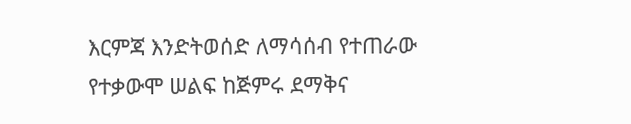እርምጃ እንድትወሰድ ለማሳሰብ የተጠራው የተቃውሞ ሠልፍ ከጅምሩ ደማቅና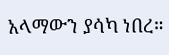አላማውን ያሳካ ነበረ።